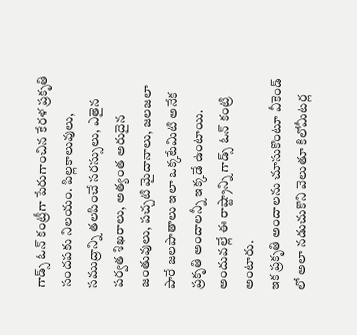గాడ్స్ ఓన్ కంట్రీగా పేరుగాంచిన కేరళ ప్రకృతి సందపకు నిలయం. పిల్లకాలువులు, సముద్రాన్ని తలపించే సరస్సులు, ఎతైన పర్వత శిఖరాలు, అత్యంత అరుదైన జంతువులు, పచ్చటి మైదానాలు, జలజలా పారే జలపాతాలు ఇలా ఒక్కటేమిటి అనేక ప్రకృతి అందాలన్నీ ఇక్కడే ఉంటాయి. అందువల్లే ఈ రాష్ట్రాన్ని గాడ్స్ ఓన్ కంట్రి అంటారు.
ఇక ప్రకృతి అందాలను చూసుకొంటూ వీకెండ్ లో అలా నడుచుకొని వెలుతూ కిలోమీటర్ల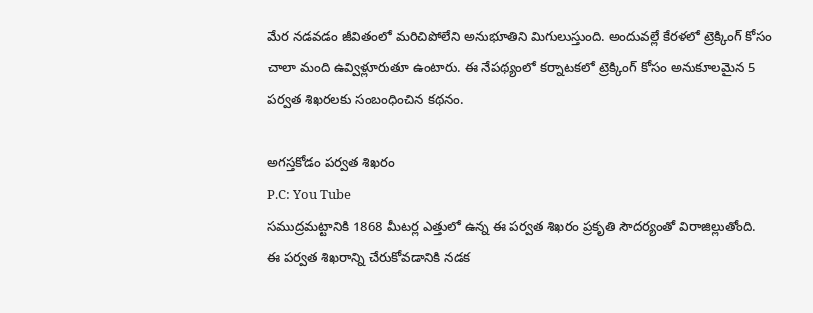మేర నడవడం జీవితంలో మరిచిపోలేని అనుభూతిని మిగులుస్తుంది. అందువల్లే కేరళలో ట్రెక్కింగ్ కోసం చాలా మంది ఉవ్విళ్లూరుతూ ఉంటారు. ఈ నేపథ్యంలో కర్నాటకలో ట్రెక్కింగ్ కోసం అనుకూలమైన 5 పర్వత శిఖరలకు సంబంధించిన కథనం.

అగస్తకోడం పర్వత శిఖరం
P.C: You Tube
సముద్రమట్టానికి 1868 మీటర్ల ఎత్తులో ఉన్న ఈ పర్వత శిఖరం ప్రకృతి సౌదర్యంతో విరాజిల్లుతోంది. ఈ పర్వత శిఖరాన్ని చేరుకోవడానికి నడక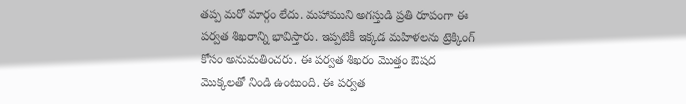తప్ప మరో మార్గం లేదు. మహాముని అగస్తుడి ప్రతి రూపంగా ఈ పర్వత శిఖరాన్ని భావిస్తారు. ఇప్పటికీ ఇక్కడ మహిళలను ట్రెక్కింగ్ కోసం అనుమతించరు. ఈ పర్వత శిఖరం మొత్తం ఔషద మొక్కలతో నిండి ఉంటుంది. ఈ పర్వత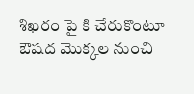శిఖరం పై కి చేరుకొంటూ ఔషద మొక్కల నుంచి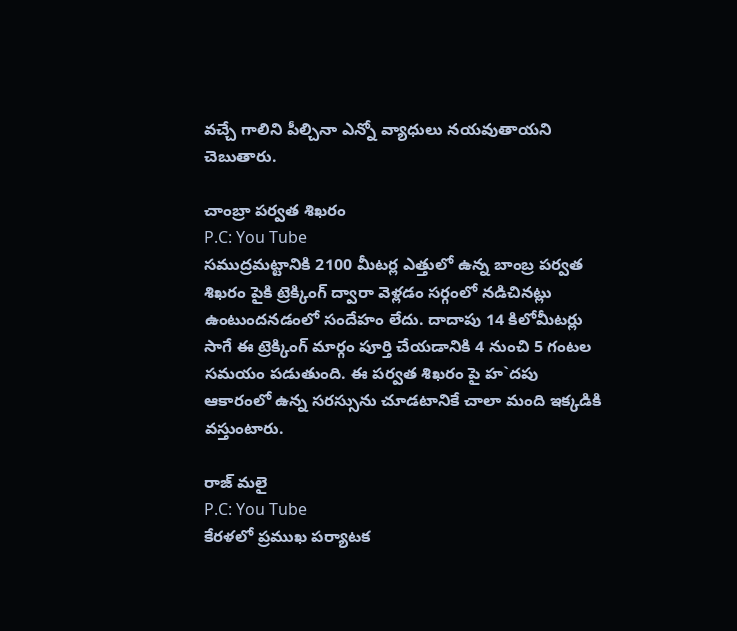వచ్చే గాలిని పీల్చినా ఎన్నో వ్యాధులు నయవుతాయని చెబుతారు.

చాంబ్రా పర్వత శిఖరం
P.C: You Tube
సముద్రమట్టానికి 2100 మీటర్ల ఎత్తులో ఉన్న బాంబ్ర పర్వత శిఖరం పైకి ట్రెక్కింగ్ ద్వారా వెళ్లడం సర్గంలో నడిచినట్లు ఉంటుందనడంలో సందేహం లేదు. దాదాపు 14 కిలోమీటర్లు సాగే ఈ ట్రెక్కింగ్ మార్గం పూర్తి చేయడానికి 4 నుంచి 5 గంటల సమయం పడుతుంది. ఈ పర్వత శిఖరం పై హ`దపు ఆకారంలో ఉన్న సరస్సును చూడటానికే చాలా మంది ఇక్కడికి వస్తుంటారు.

రాజ్ మలై
P.C: You Tube
కేరళలో ప్రముఖ పర్యాటక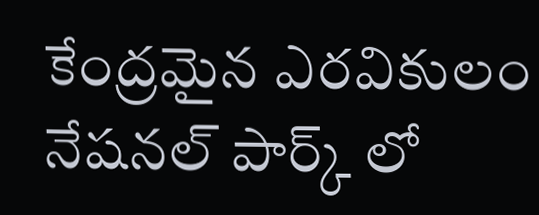కేంద్రమైన ఎరవికులం నేషనల్ పార్క్ లో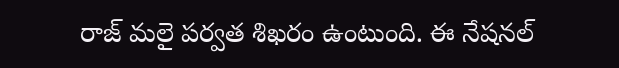రాజ్ మలై పర్వత శిఖరం ఉంటుంది. ఈ నేషనల్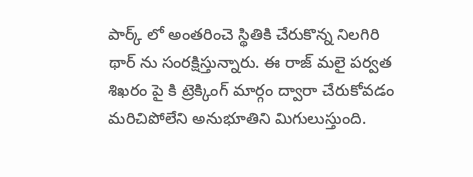పార్క్ లో అంతరించె స్థితికి చేరుకొన్న నిలగిరి థార్ ను సంరక్షిస్తున్నారు. ఈ రాజ్ మలై పర్వత శిఖరం పై కి ట్రెక్కింగ్ మార్గం ద్వారా చేరుకోవడం మరిచిపోలేని అనుభూతిని మిగులుస్తుంది.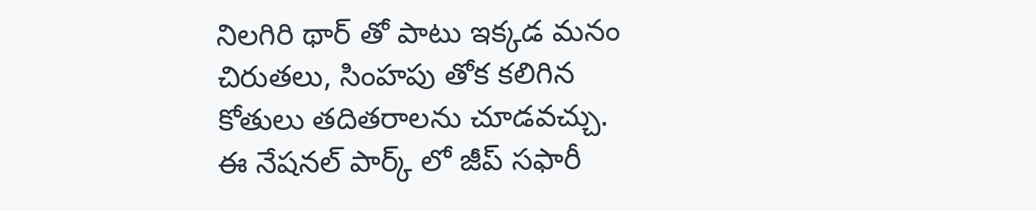నిలగిరి థార్ తో పాటు ఇక్కడ మనం చిరుతలు, సింహపు తోక కలిగిన కోతులు తదితరాలను చూడవచ్చు. ఈ నేషనల్ పార్క్ లో జీప్ సఫారీ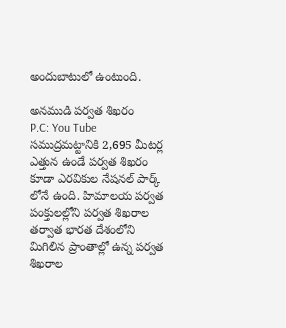అందుబాటులో ఉంటుంది.

అనముడి పర్వత శిఖరం
P.C: You Tube
సముద్రమట్టానికి 2,695 మీటర్ల ఎత్తున ఉండే పర్వత శిఖరం కూడా ఎరవికుల నేషనల్ పార్క్ లోనే ఉంది. హిమాలయ పర్వత పంక్తులల్లోని పర్వత శిఖరాల తర్వాత భారత దేశంలోని మిగిలిన ప్రాంతాల్లో ఉన్న పర్వత శిఖరాల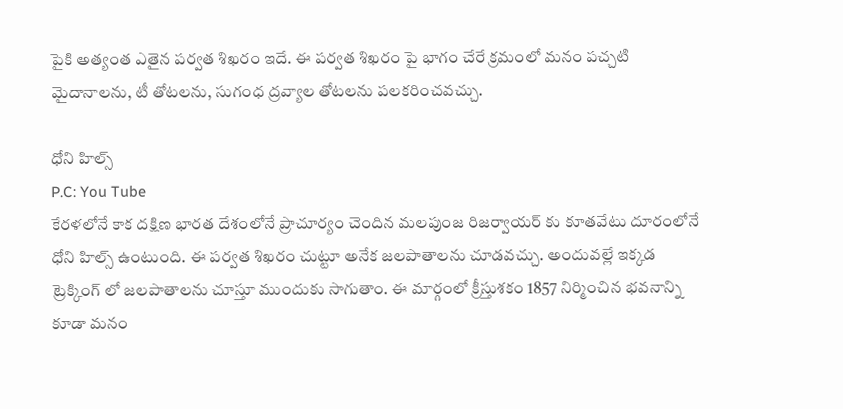పైకి అత్యంత ఎతైన పర్వత శిఖరం ఇదే. ఈ పర్వత శిఖరం పై భాగం చేరే క్రమంలో మనం పచ్చటి మైదానాలను, టీ తోటలను, సుగంధ ద్రవ్యాల తోటలను పలకరించవచ్చు.

ధోని హిల్స్
P.C: You Tube
కేరళలోనే కాక దక్షిణ భారత దేశంలోనే ప్రాచూర్యం చెందిన మలపుంజ రిజర్వాయర్ కు కూతవేటు దూరంలోనే ధోని హిల్స్ ఉంటుంది. ఈ పర్వత శిఖరం చుట్టూ అనేక జలపాతాలను చూడవచ్చు. అందువల్లే ఇక్కడ ట్రెక్కింగ్ లో జలపాతాలను చూస్తూ ముందుకు సాగుతాం. ఈ మార్గంలో క్రీస్తుశకం 1857 నిర్మించిన భవనాన్ని కూడా మనం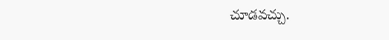చూడవచ్చు.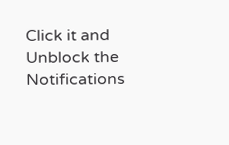Click it and Unblock the Notifications